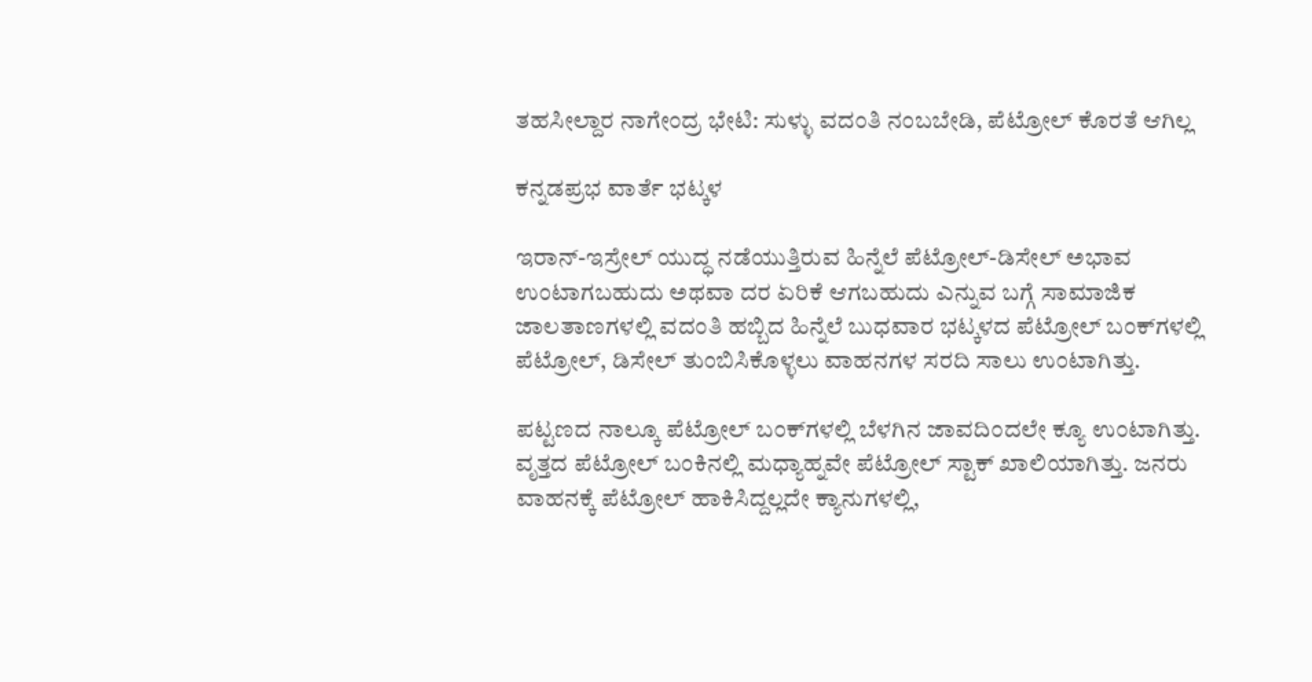ತಹಸೀಲ್ದಾರ ನಾಗೇಂದ್ರ ಭೇಟಿ: ಸುಳ್ಳು ವದಂತಿ ನಂಬಬೇಡಿ, ಪೆಟ್ರೋಲ್ ಕೊರತೆ ಆಗಿಲ್ಲ

ಕನ್ನಡಪ್ರಭ ವಾರ್ತೆ ಭಟ್ಕಳ

ಇರಾನ್-ಇಸ್ರೇಲ್ ಯುದ್ಧ ನಡೆಯುತ್ತಿರುವ ಹಿನ್ನೆಲೆ ಪೆಟ್ರೋಲ್-ಡಿಸೇಲ್ ಅಭಾವ ಉಂಟಾಗಬಹುದು ಅಥವಾ ದರ ಏರಿಕೆ ಆಗಬಹುದು ಎನ್ನುವ ಬಗ್ಗೆ ಸಾಮಾಜಿಕ ಜಾಲತಾಣಗಳಲ್ಲಿ ವದಂತಿ ಹಬ್ಬಿದ ಹಿನ್ನೆಲೆ ಬುಧವಾರ ಭಟ್ಕಳದ ಪೆಟ್ರೋಲ್ ಬಂಕ್‌ಗಳಲ್ಲಿ ಪೆಟ್ರೋಲ್, ಡಿಸೇಲ್ ತುಂಬಿಸಿಕೊಳ್ಳಲು ವಾಹನಗಳ ಸರದಿ ಸಾಲು ಉಂಟಾಗಿತ್ತು.

ಪಟ್ಟಣದ ನಾಲ್ಕೂ ಪೆಟ್ರೋಲ್ ಬಂಕ್‌ಗಳಲ್ಲಿ ಬೆಳಗಿನ ಜಾವದಿಂದಲೇ ಕ್ಯೂ ಉಂಟಾಗಿತ್ತು. ವೃತ್ತದ ಪೆಟ್ರೋಲ್ ಬಂಕಿನಲ್ಲಿ ಮಧ್ಯಾಹ್ನವೇ ಪೆಟ್ರೋಲ್ ಸ್ಟಾಕ್ ಖಾಲಿಯಾಗಿತ್ತು. ಜನರು ವಾಹನಕ್ಕೆ ಪೆಟ್ರೋಲ್ ಹಾಕಿಸಿದ್ದಲ್ಲದೇ ಕ್ಯಾನುಗಳಲ್ಲಿ,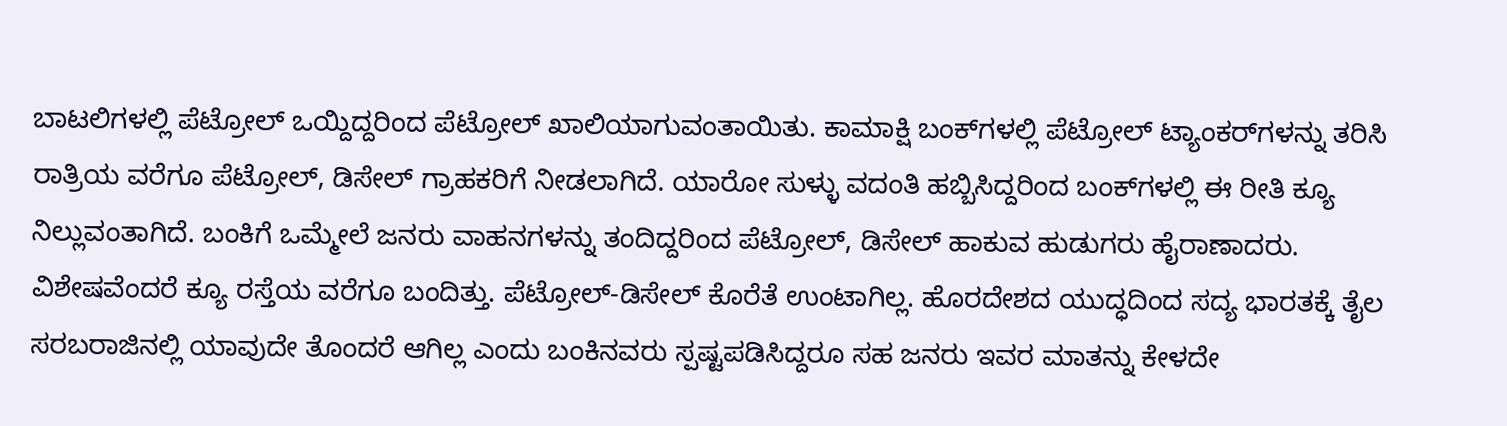ಬಾಟಲಿಗಳಲ್ಲಿ ಪೆಟ್ರೋಲ್ ಒಯ್ದಿದ್ದರಿಂದ ಪೆಟ್ರೋಲ್ ಖಾಲಿಯಾಗುವಂತಾಯಿತು. ಕಾಮಾಕ್ಷಿ ಬಂಕ್‌ಗಳಲ್ಲಿ ಪೆಟ್ರೋಲ್‌ ಟ್ಯಾಂಕರ್‌ಗಳನ್ನು ತರಿಸಿ ರಾತ್ರಿಯ ವರೆಗೂ ಪೆಟ್ರೋಲ್, ಡಿಸೇಲ್ ಗ್ರಾಹಕರಿಗೆ ನೀಡಲಾಗಿದೆ. ಯಾರೋ ಸುಳ್ಳು ವದಂತಿ ಹಬ್ಬಿಸಿದ್ದರಿಂದ ಬಂಕ್‌ಗಳಲ್ಲಿ ಈ ರೀತಿ ಕ್ಯೂ ನಿಲ್ಲುವಂತಾಗಿದೆ. ಬಂಕಿಗೆ ಒಮ್ಮೇಲೆ ಜನರು ವಾಹನಗಳನ್ನು ತಂದಿದ್ದರಿಂದ ಪೆಟ್ರೋಲ್, ಡಿಸೇಲ್ ಹಾಕುವ ಹುಡುಗರು ಹೈರಾಣಾದರು. ವಿಶೇಷವೆಂದರೆ ಕ್ಯೂ ರಸ್ತೆಯ ವರೆಗೂ ಬಂದಿತ್ತು. ಪೆಟ್ರೋಲ್-ಡಿಸೇಲ್ ಕೊರೆತೆ ಉಂಟಾಗಿಲ್ಲ. ಹೊರದೇಶದ ಯುದ್ಧದಿಂದ ಸದ್ಯ ಭಾರತಕ್ಕೆ ತೈಲ ಸರಬರಾಜಿನಲ್ಲಿ ಯಾವುದೇ ತೊಂದರೆ ಆಗಿಲ್ಲ ಎಂದು ಬಂಕಿನವರು ಸ್ಪಷ್ಟಪಡಿಸಿದ್ದರೂ ಸಹ ಜನರು ಇವರ ಮಾತನ್ನು ಕೇಳದೇ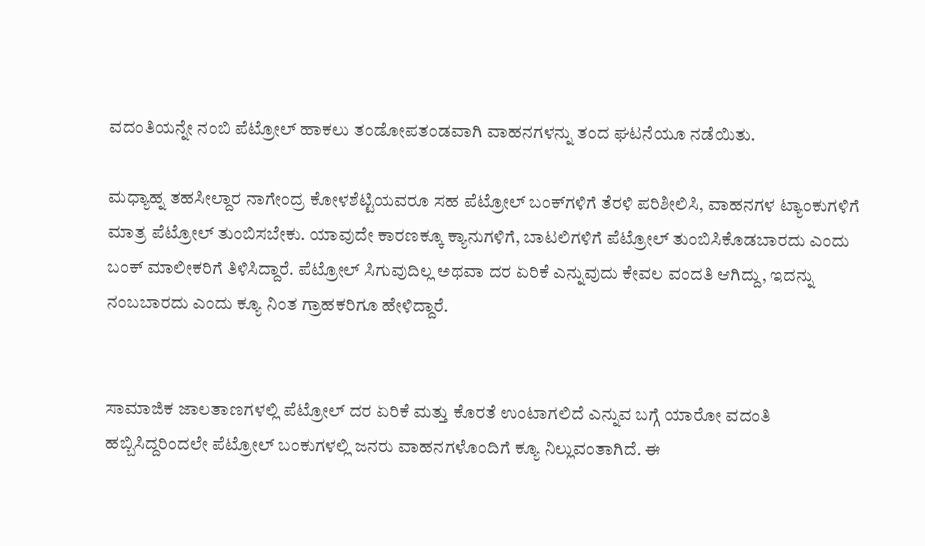ವದಂತಿಯನ್ನೇ ನಂಬಿ ಪೆಟ್ರೋಲ್ ಹಾಕಲು ತಂಡೋಪತಂಡವಾಗಿ ವಾಹನಗಳನ್ನು ತಂದ ಘಟನೆಯೂ ನಡೆಯಿತು.

ಮಧ್ಯಾಹ್ನ ತಹಸೀಲ್ದಾರ ನಾಗೇಂದ್ರ ಕೋಳಶೆಟ್ಟಿಯವರೂ ಸಹ ಪೆಟ್ರೋಲ್ ಬಂಕ್‌ಗಳಿಗೆ ತೆರಳಿ ಪರಿಶೀಲಿಸಿ, ವಾಹನಗಳ ಟ್ಯಾಂಕುಗಳಿಗೆ ಮಾತ್ರ ಪೆಟ್ರೋಲ್ ತುಂಬಿಸಬೇಕು. ಯಾವುದೇ ಕಾರಣಕ್ಕೂ ಕ್ಯಾನುಗಳಿಗೆ, ಬಾಟಲಿಗಳಿಗೆ ಪೆಟ್ರೋಲ್ ತುಂಬಿಸಿಕೊಡಬಾರದು ಎಂದು ಬಂಕ್ ಮಾಲೀಕರಿಗೆ ತಿಳಿಸಿದ್ದಾರೆ. ಪೆಟ್ರೋಲ್ ಸಿಗುವುದಿಲ್ಲ ಅಥವಾ ದರ ಏರಿಕೆ ಎನ್ನುವುದು ಕೇವಲ ವಂದತಿ ಆಗಿದ್ದು, ಇದನ್ನು ನಂಬಬಾರದು ಎಂದು ಕ್ಯೂ ನಿಂತ ಗ್ರಾಹಕರಿಗೂ ಹೇಳಿದ್ದಾರೆ.


ಸಾಮಾಜಿಕ ಜಾಲತಾಣಗಳಲ್ಲಿ ಪೆಟ್ರೋಲ್ ದರ ಏರಿಕೆ ಮತ್ತು ಕೊರತೆ ಉಂಟಾಗಲಿದೆ ಎನ್ನುವ ಬಗ್ಗೆ ಯಾರೋ ವದಂತಿ ಹಬ್ಬಿಸಿದ್ದರಿಂದಲೇ ಪೆಟ್ರೋಲ್ ಬಂಕುಗಳಲ್ಲಿ ಜನರು ವಾಹನಗಳೊಂದಿಗೆ ಕ್ಯೂ ನಿಲ್ಲುವಂತಾಗಿದೆ. ಈ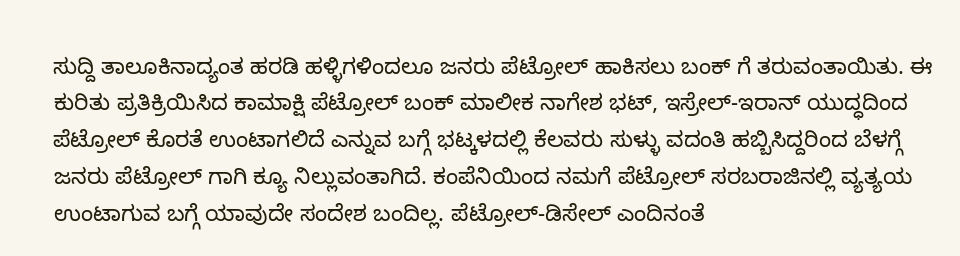ಸುದ್ದಿ ತಾಲೂಕಿನಾದ್ಯಂತ ಹರಡಿ ಹಳ್ಳಿಗಳಿಂದಲೂ ಜನರು ಪೆಟ್ರೋಲ್ ಹಾಕಿಸಲು ಬಂಕ್ ಗೆ ತರುವಂತಾಯಿತು. ಈ ಕುರಿತು ಪ್ರತಿಕ್ರಿಯಿಸಿದ ಕಾಮಾಕ್ಷಿ ಪೆಟ್ರೋಲ್ ಬಂಕ್ ಮಾಲೀಕ ನಾಗೇಶ ಭಟ್, ಇಸ್ರೇಲ್-ಇರಾನ್ ಯುದ್ಧದಿಂದ ಪೆಟ್ರೋಲ್ ಕೊರತೆ ಉಂಟಾಗಲಿದೆ ಎನ್ನುವ ಬಗ್ಗೆ ಭಟ್ಕಳದಲ್ಲಿ ಕೆಲವರು ಸುಳ್ಳು ವದಂತಿ ಹಬ್ಬಿಸಿದ್ದರಿಂದ ಬೆಳಗ್ಗೆ ಜನರು ಪೆಟ್ರೋಲ್ ಗಾಗಿ ಕ್ಯೂ ನಿಲ್ಲುವಂತಾಗಿದೆ. ಕಂಪೆನಿಯಿಂದ ನಮಗೆ ಪೆಟ್ರೋಲ್ ಸರಬರಾಜಿನಲ್ಲಿ ವ್ಯತ್ಯಯ ಉಂಟಾಗುವ ಬಗ್ಗೆ ಯಾವುದೇ ಸಂದೇಶ ಬಂದಿಲ್ಲ. ಪೆಟ್ರೋಲ್-ಡಿಸೇಲ್ ಎಂದಿನಂತೆ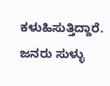ಕಳುಹಿಸುತ್ತಿದ್ದಾರೆ. ಜನರು ಸುಳ್ಳು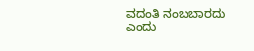ವದಂತಿ ನಂಬಬಾರದು ಎಂದು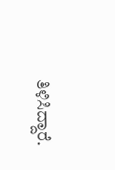ತಿಳಿಸಿದ್ದಾರೆ.